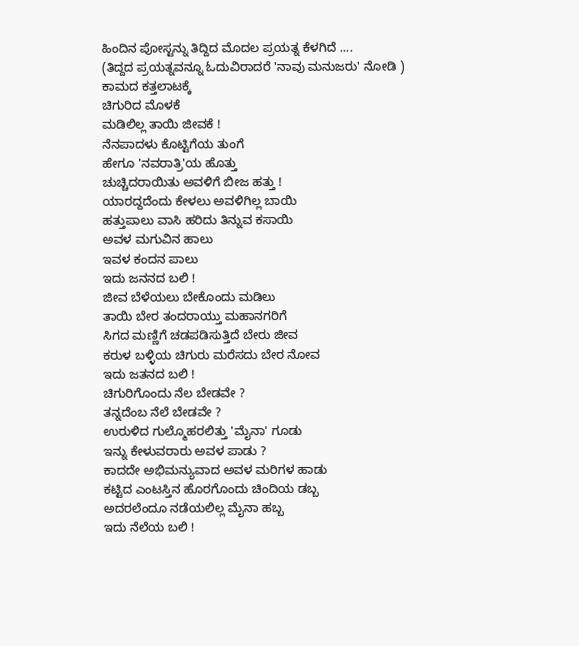ಹಿಂದಿನ ಪೋಸ್ಟನ್ನು ತಿದ್ದಿದ ಮೊದಲ ಪ್ರಯತ್ನ ಕೆಳಗಿದೆ ....
(ತಿದ್ದದ ಪ್ರಯತ್ನವನ್ನೂ ಓದುವಿರಾದರೆ 'ನಾವು ಮನುಜರು' ನೋಡಿ )
ಕಾಮದ ಕತ್ತಲಾಟಕ್ಕೆ
ಚಿಗುರಿದ ಮೊಳಕೆ
ಮಡಿಲಿಲ್ಲ ತಾಯಿ ಜೀವಕೆ !
ನೆನಪಾದಳು ಕೊಟ್ಟಿಗೆಯ ತುಂಗೆ
ಹೇಗೂ 'ನವರಾತ್ರಿ'ಯ ಹೊತ್ತು
ಚುಚ್ಚಿದರಾಯಿತು ಅವಳಿಗೆ ಬೀಜ ಹತ್ತು !
ಯಾರದ್ದದೆಂದು ಕೇಳಲು ಅವಳಿಗಿಲ್ಲ ಬಾಯಿ
ಹತ್ತುಪಾಲು ವಾಸಿ ಹರಿದು ತಿನ್ನುವ ಕಸಾಯಿ
ಅವಳ ಮಗುವಿನ ಹಾಲು
ಇವಳ ಕಂದನ ಪಾಲು
ಇದು ಜನನದ ಬಲಿ !
ಜೀವ ಬೆಳೆಯಲು ಬೇಕೊಂದು ಮಡಿಲು
ತಾಯಿ ಬೇರ ತಂದರಾಯ್ತು ಮಹಾನಗರಿಗೆ
ಸಿಗದ ಮಣ್ಣಿಗೆ ಚಡಪಡಿಸುತ್ತಿದೆ ಬೇರು ಜೀವ
ಕರುಳ ಬಳ್ಳಿಯ ಚಿಗುರು ಮರೆಸದು ಬೇರ ನೋವ
ಇದು ಜತನದ ಬಲಿ !
ಚಿಗುರಿಗೊಂದು ನೆಲ ಬೇಡವೇ ?
ತನ್ನದೆಂಬ ನೆಲೆ ಬೇಡವೇ ?
ಉರುಳಿದ ಗುಲ್ಮೊಹರಲಿತ್ತು 'ಮೈನಾ' ಗೂಡು
ಇನ್ನು ಕೇಳುವರಾರು ಅವಳ ಪಾಡು ?
ಕಾದದೇ ಅಭಿಮನ್ಯುವಾದ ಅವಳ ಮರಿಗಳ ಹಾಡು
ಕಟ್ಟಿದ ಎಂಟಸ್ತಿನ ಹೊರಗೊಂದು ಚಿಂದಿಯ ಡಬ್ಬ
ಅದರಲೆಂದೂ ನಡೆಯಲಿಲ್ಲ ಮೈನಾ ಹಬ್ಬ
ಇದು ನೆಲೆಯ ಬಲಿ !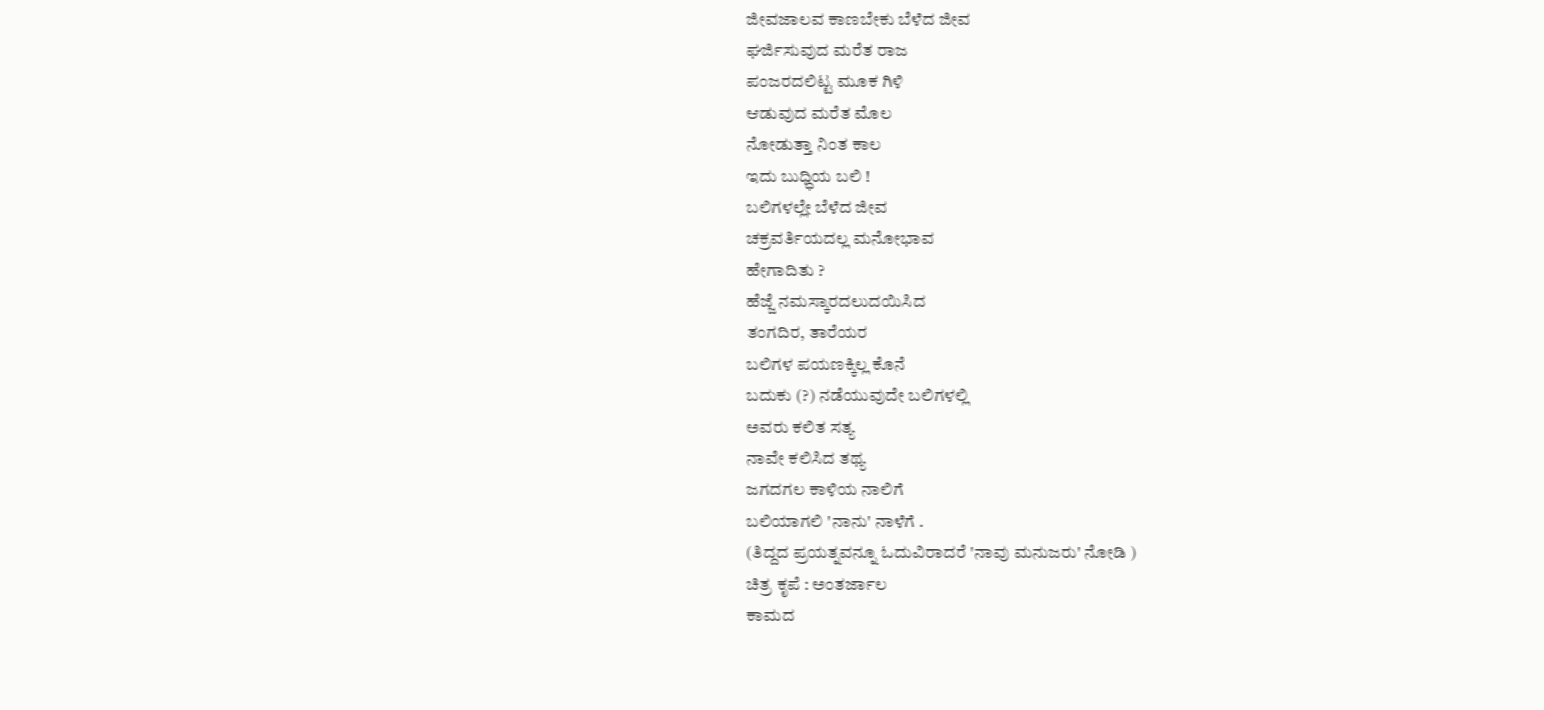ಜೀವಜಾಲವ ಕಾಣಬೇಕು ಬೆಳೆದ ಜೀವ
ಘರ್ಜಿಸುವುದ ಮರೆತ ರಾಜ
ಪಂಜರದಲಿಟ್ಟ ಮೂಕ ಗಿಳಿ
ಆಡುವುದ ಮರೆತ ಮೊಲ
ನೋಡುತ್ತಾ ನಿಂತ ಕಾಲ
ಇದು ಬುಧ್ಧಿಯ ಬಲಿ !
ಬಲಿಗಳಲ್ಲೇ ಬೆಳೆದ ಜೀವ
ಚಕ್ರವರ್ತಿಯದಲ್ಲ ಮನೋಭಾವ
ಹೇಗಾದಿತು ?
ಹೆಜ್ಜೆ ನಮಸ್ಕಾರದಲುದಯಿಸಿದ
ತಂಗದಿರ, ತಾರೆಯರ
ಬಲಿಗಳ ಪಯಣಕ್ಕಿಲ್ಲ ಕೊನೆ
ಬದುಕು (?) ನಡೆಯುವುದೇ ಬಲಿಗಳಲ್ಲಿ
ಅವರು ಕಲಿತ ಸತ್ಯ
ನಾವೇ ಕಲಿಸಿದ ತಥ್ಯ
ಜಗದಗಲ ಕಾಳಿಯ ನಾಲಿಗೆ
ಬಲಿಯಾಗಲಿ 'ನಾನು' ನಾಳೆಗೆ .
(ತಿದ್ದದ ಪ್ರಯತ್ನವನ್ನೂ ಓದುವಿರಾದರೆ 'ನಾವು ಮನುಜರು' ನೋಡಿ )
ಚಿತ್ರ ಕೃಪೆ : ಅಂತರ್ಜಾಲ
ಕಾಮದ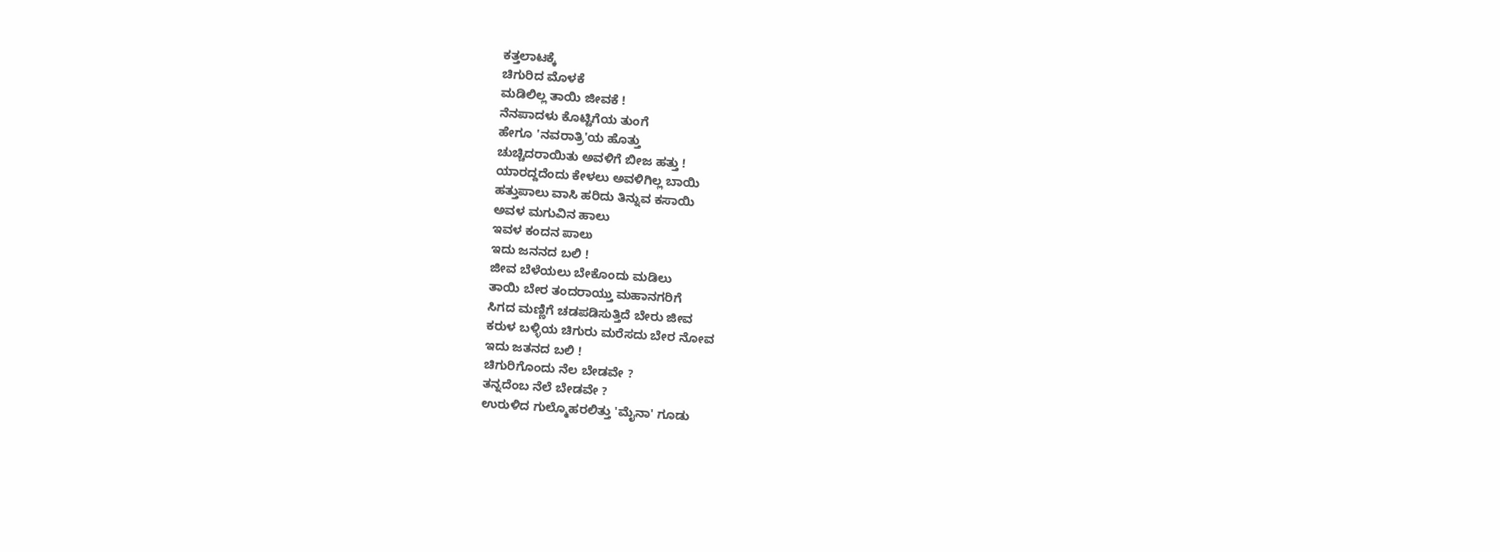ಕತ್ತಲಾಟಕ್ಕೆ
ಚಿಗುರಿದ ಮೊಳಕೆ
ಮಡಿಲಿಲ್ಲ ತಾಯಿ ಜೀವಕೆ !
ನೆನಪಾದಳು ಕೊಟ್ಟಿಗೆಯ ತುಂಗೆ
ಹೇಗೂ 'ನವರಾತ್ರಿ'ಯ ಹೊತ್ತು
ಚುಚ್ಚಿದರಾಯಿತು ಅವಳಿಗೆ ಬೀಜ ಹತ್ತು !
ಯಾರದ್ದದೆಂದು ಕೇಳಲು ಅವಳಿಗಿಲ್ಲ ಬಾಯಿ
ಹತ್ತುಪಾಲು ವಾಸಿ ಹರಿದು ತಿನ್ನುವ ಕಸಾಯಿ
ಅವಳ ಮಗುವಿನ ಹಾಲು
ಇವಳ ಕಂದನ ಪಾಲು
ಇದು ಜನನದ ಬಲಿ !
ಜೀವ ಬೆಳೆಯಲು ಬೇಕೊಂದು ಮಡಿಲು
ತಾಯಿ ಬೇರ ತಂದರಾಯ್ತು ಮಹಾನಗರಿಗೆ
ಸಿಗದ ಮಣ್ಣಿಗೆ ಚಡಪಡಿಸುತ್ತಿದೆ ಬೇರು ಜೀವ
ಕರುಳ ಬಳ್ಳಿಯ ಚಿಗುರು ಮರೆಸದು ಬೇರ ನೋವ
ಇದು ಜತನದ ಬಲಿ !
ಚಿಗುರಿಗೊಂದು ನೆಲ ಬೇಡವೇ ?
ತನ್ನದೆಂಬ ನೆಲೆ ಬೇಡವೇ ?
ಉರುಳಿದ ಗುಲ್ಮೊಹರಲಿತ್ತು 'ಮೈನಾ' ಗೂಡು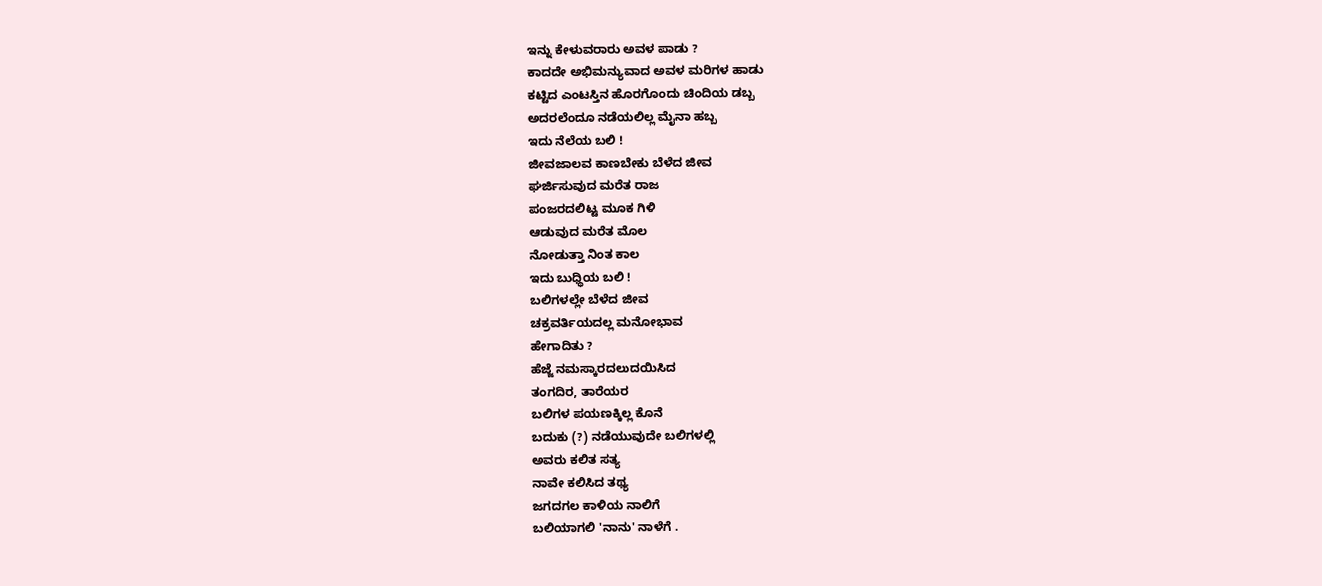ಇನ್ನು ಕೇಳುವರಾರು ಅವಳ ಪಾಡು ?
ಕಾದದೇ ಅಭಿಮನ್ಯುವಾದ ಅವಳ ಮರಿಗಳ ಹಾಡು
ಕಟ್ಟಿದ ಎಂಟಸ್ತಿನ ಹೊರಗೊಂದು ಚಿಂದಿಯ ಡಬ್ಬ
ಅದರಲೆಂದೂ ನಡೆಯಲಿಲ್ಲ ಮೈನಾ ಹಬ್ಬ
ಇದು ನೆಲೆಯ ಬಲಿ !
ಜೀವಜಾಲವ ಕಾಣಬೇಕು ಬೆಳೆದ ಜೀವ
ಘರ್ಜಿಸುವುದ ಮರೆತ ರಾಜ
ಪಂಜರದಲಿಟ್ಟ ಮೂಕ ಗಿಳಿ
ಆಡುವುದ ಮರೆತ ಮೊಲ
ನೋಡುತ್ತಾ ನಿಂತ ಕಾಲ
ಇದು ಬುಧ್ಧಿಯ ಬಲಿ !
ಬಲಿಗಳಲ್ಲೇ ಬೆಳೆದ ಜೀವ
ಚಕ್ರವರ್ತಿಯದಲ್ಲ ಮನೋಭಾವ
ಹೇಗಾದಿತು ?
ಹೆಜ್ಜೆ ನಮಸ್ಕಾರದಲುದಯಿಸಿದ
ತಂಗದಿರ, ತಾರೆಯರ
ಬಲಿಗಳ ಪಯಣಕ್ಕಿಲ್ಲ ಕೊನೆ
ಬದುಕು (?) ನಡೆಯುವುದೇ ಬಲಿಗಳಲ್ಲಿ
ಅವರು ಕಲಿತ ಸತ್ಯ
ನಾವೇ ಕಲಿಸಿದ ತಥ್ಯ
ಜಗದಗಲ ಕಾಳಿಯ ನಾಲಿಗೆ
ಬಲಿಯಾಗಲಿ 'ನಾನು' ನಾಳೆಗೆ .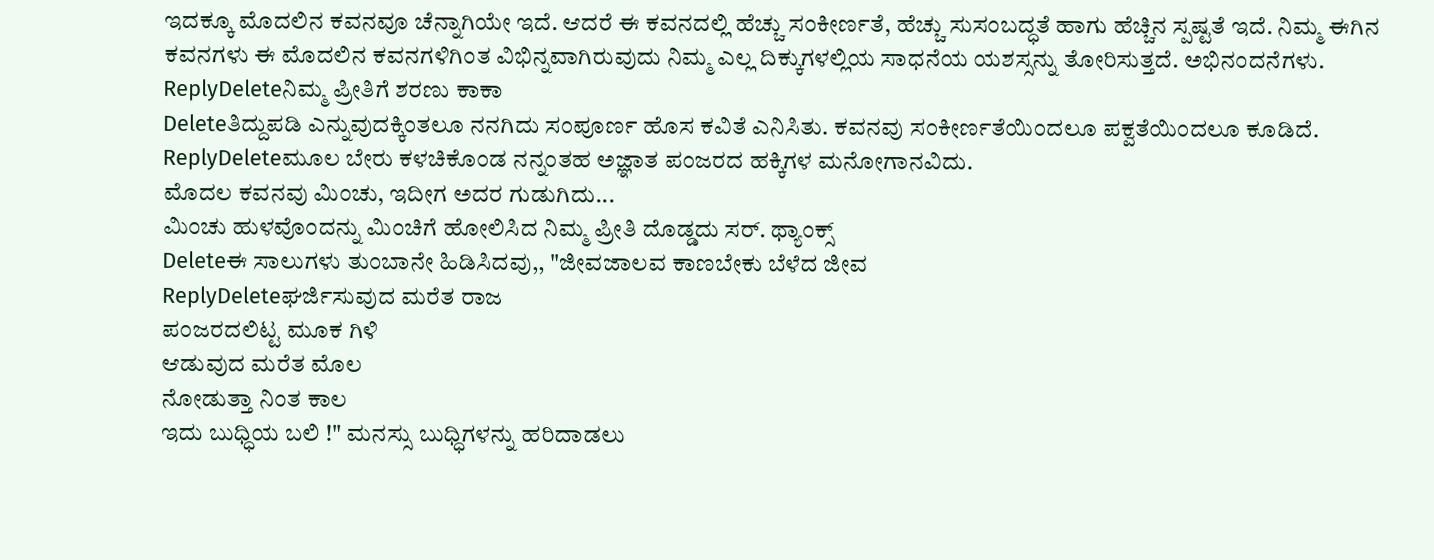ಇದಕ್ಕೂ ಮೊದಲಿನ ಕವನವೂ ಚೆನ್ನಾಗಿಯೇ ಇದೆ. ಆದರೆ ಈ ಕವನದಲ್ಲಿ ಹೆಚ್ಚು ಸಂಕೀರ್ಣತೆ, ಹೆಚ್ಚು ಸುಸಂಬದ್ಧತೆ ಹಾಗು ಹೆಚ್ಚಿನ ಸ್ಪಷ್ಟತೆ ಇದೆ. ನಿಮ್ಮ ಈಗಿನ ಕವನಗಳು ಈ ಮೊದಲಿನ ಕವನಗಳಿಗಿಂತ ವಿಭಿನ್ನವಾಗಿರುವುದು ನಿಮ್ಮ ಎಲ್ಲ ದಿಕ್ಕುಗಳಲ್ಲಿಯ ಸಾಧನೆಯ ಯಶಸ್ಸನ್ನು ತೋರಿಸುತ್ತದೆ. ಅಭಿನಂದನೆಗಳು.
ReplyDeleteನಿಮ್ಮ ಪ್ರೀತಿಗೆ ಶರಣು ಕಾಕಾ
Deleteತಿದ್ದುಪಡಿ ಎನ್ನುವುದಕ್ಕಿಂತಲೂ ನನಗಿದು ಸಂಪೂರ್ಣ ಹೊಸ ಕವಿತೆ ಎನಿಸಿತು. ಕವನವು ಸಂಕೀರ್ಣತೆಯಿಂದಲೂ ಪಕ್ವತೆಯಿಂದಲೂ ಕೂಡಿದೆ.
ReplyDeleteಮೂಲ ಬೇರು ಕಳಚಿಕೊಂಡ ನನ್ನಂತಹ ಅಜ್ಞಾತ ಪಂಜರದ ಹಕ್ಕಿಗಳ ಮನೋಗಾನವಿದು.
ಮೊದಲ ಕವನವು ಮಿಂಚು, ಇದೀಗ ಅದರ ಗುಡುಗಿದು...
ಮಿಂಚು ಹುಳವೊಂದನ್ನು ಮಿಂಚಿಗೆ ಹೋಲಿಸಿದ ನಿಮ್ಮ ಪ್ರೀತಿ ದೊಡ್ಡದು ಸರ್. ಥ್ಯಾಂಕ್ಸ್
Deleteಈ ಸಾಲುಗಳು ತುಂಬಾನೇ ಹಿಡಿಸಿದವು,, "ಜೀವಜಾಲವ ಕಾಣಬೇಕು ಬೆಳೆದ ಜೀವ
ReplyDeleteಘರ್ಜಿಸುವುದ ಮರೆತ ರಾಜ
ಪಂಜರದಲಿಟ್ಟ ಮೂಕ ಗಿಳಿ
ಆಡುವುದ ಮರೆತ ಮೊಲ
ನೋಡುತ್ತಾ ನಿಂತ ಕಾಲ
ಇದು ಬುಧ್ಧಿಯ ಬಲಿ !" ಮನಸ್ಸು ಬುಧ್ಧಿಗಳನ್ನು ಹರಿದಾಡಲು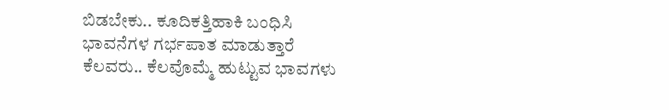ಬಿಡಬೇಕು.. ಕೂದಿಕತ್ತಿಹಾಕಿ ಬಂಧಿಸಿ ಭಾವನೆಗಳ ಗರ್ಭಪಾತ ಮಾಡುತ್ತಾರೆ ಕೆಲವರು.. ಕೆಲವೊಮ್ಮೆ ಹುಟ್ಟುವ ಭಾವಗಳು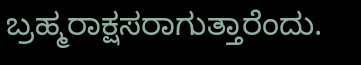ಬ್ರಹ್ಮರಾಕ್ಷಸರಾಗುತ್ತಾರೆಂದು.